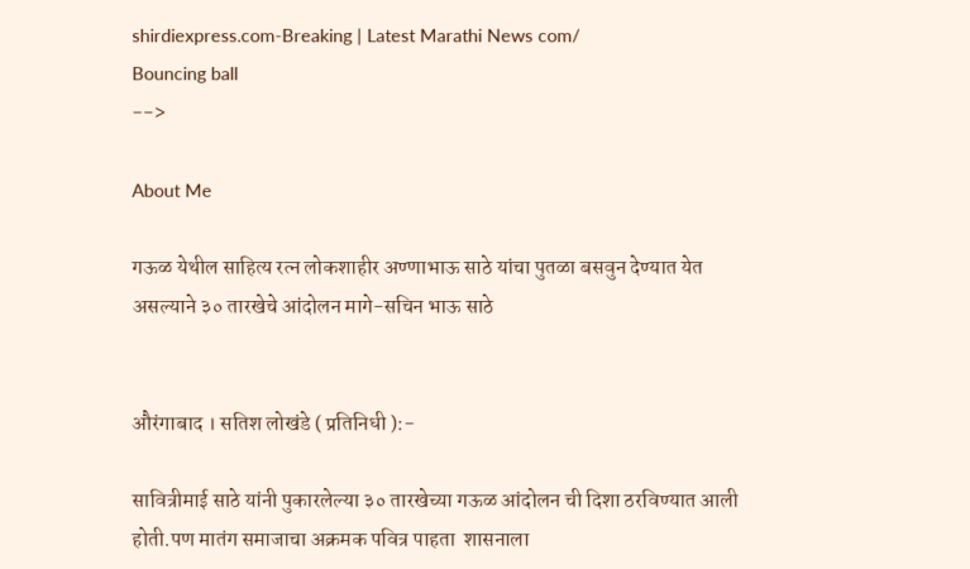shirdiexpress.com-Breaking | Latest Marathi News com/
Bouncing ball
-->

About Me

गऊळ येथील साहित्य रत्न लोकशाहीर अण्णाभाऊ साठे यांचा पुतळा बसवुन देण्यात येत असल्याने ३० तारखेचे आंदोलन मागे-सचिन भाऊ साठे


औरंगाबाद । सतिश लोखंडे ( प्रतिनिधी ):-

सावित्रीमाई साठे यांनी पुकारलेल्या ३० तारखेच्या गऊळ आंदोलन ची दिशा ठरविण्यात आली होती.पण मातंग समाजाचा अक्रमक पवित्र पाहता  शासनाला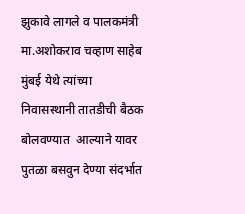झुकावे लागले व पालकमंत्री मा.अशोकराव चव्हाण साहेब मुंबई येथे त्यांच्या निवासस्थानी तातडीची बैठक बोलवण्यात  आल्याने यावर पुतळा बसवुन देण्या संदर्भात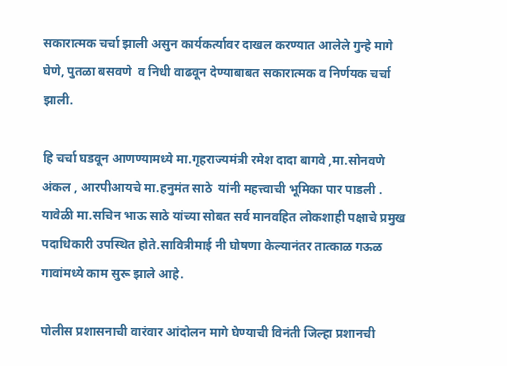सकारात्मक चर्चा झाली असुन कार्यकर्त्यावर दाखल करण्यात आलेले गुन्हे मागे घेणे, पुतळा बसवणे  व निधी वाढवून देण्याबाबत सकारात्मक व निर्णयक चर्चा झाली.

हि चर्चा घडवून आणण्यामध्ये मा.गृहराज्यमंत्री रमेश दादा बागवे ,मा.सोनवणे अंकल , आरपीआयचे मा.हनुमंत साठे  यांनी महत्त्वाची भूमिका पार पाडली . यावेळी मा.सचिन भाऊ साठे यांच्या सोबत सर्व मानवहित लोकशाही पक्षाचे प्रमुख पदाधिकारी उपस्थित होते.सावित्रीमाई नी घोषणा केल्यानंतर तात्काळ गऊळ गावांमध्ये काम सुरू झाले आहे.

पोलीस प्रशासनाची वारंवार आंदोलन मागे घेण्याची विनंती जिल्हा प्रशानची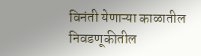विनंती येणाऱ्या काळातील निवडणूकीतील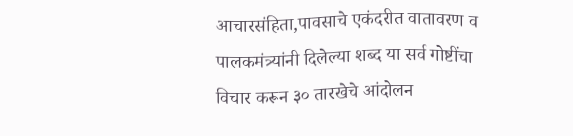आचारसंहिता,पावसाचे एकंदरीत वातावरण व पालकमंत्र्यांनी दिलेल्या शब्द या सर्व गोष्टींचा विचार करून ३० तारखेचे आंदोलन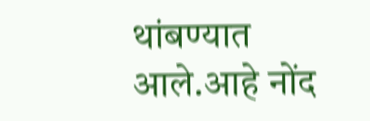थांबण्यात आले.आहे नोंद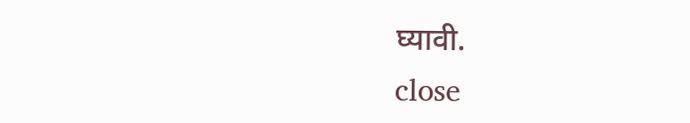घ्यावी.
close